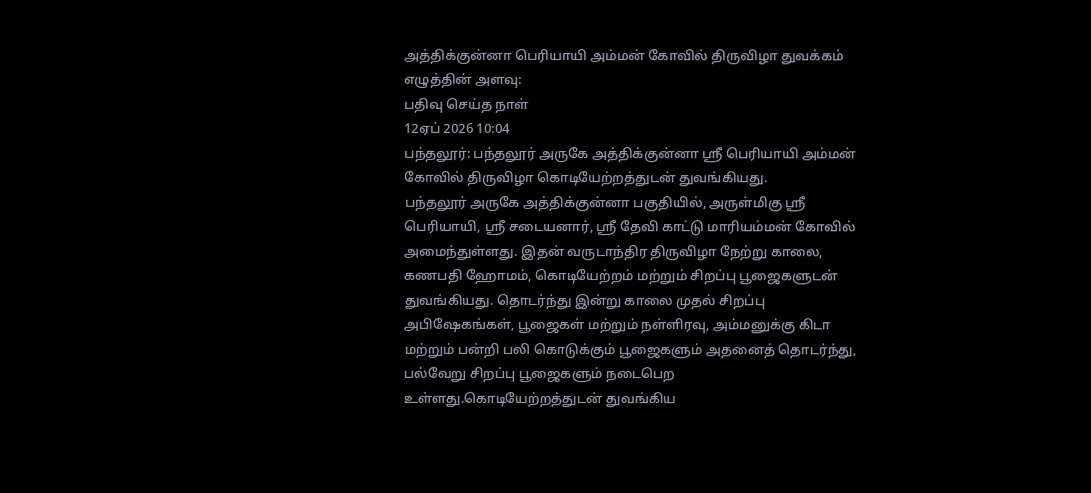அத்திக்குன்னா பெரியாயி அம்மன் கோவில் திருவிழா துவக்கம்
எழுத்தின் அளவு:
பதிவு செய்த நாள்
12ஏப் 2026 10:04
பந்தலூர்: பந்தலூர் அருகே அத்திக்குன்னா ஸ்ரீ பெரியாயி அம்மன் கோவில் திருவிழா கொடியேற்றத்துடன் துவங்கியது.
பந்தலூர் அருகே அத்திக்குன்னா பகுதியில், அருள்மிகு ஸ்ரீ பெரியாயி, ஸ்ரீ சடையனார், ஸ்ரீ தேவி காட்டு மாரியம்மன் கோவில் அமைந்துள்ளது. இதன் வருடாந்திர திருவிழா நேற்று காலை, கணபதி ஹோமம், கொடியேற்றம் மற்றும் சிறப்பு பூஜைகளுடன் துவங்கியது. தொடர்ந்து இன்று காலை முதல் சிறப்பு அபிஷேகங்கள், பூஜைகள் மற்றும் நள்ளிரவு, அம்மனுக்கு கிடா மற்றும் பன்றி பலி கொடுக்கும் பூஜைகளும் அதனைத் தொடர்ந்து, பல்வேறு சிறப்பு பூஜைகளும் நடைபெற உள்ளது.கொடியேற்றத்துடன் துவங்கிய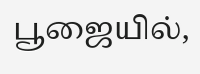பூஜையில்,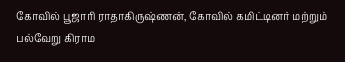கோவில் பூஜாரி ராதாகிருஷ்ணன், கோவில் கமிட்டினர் மற்றும் பல்வேறு கிராம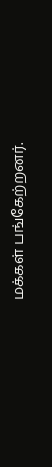மக்கள் பங்கேற்றனர்.